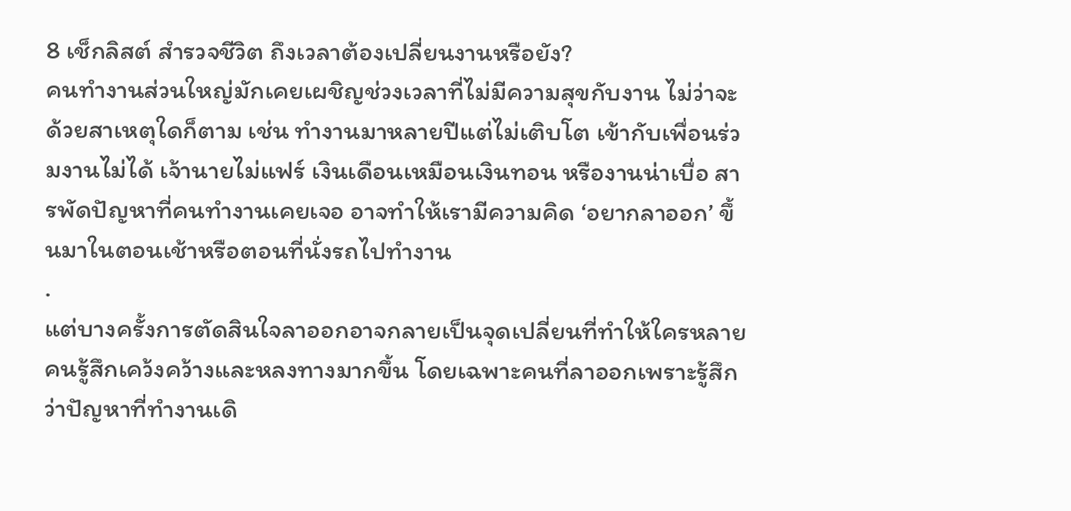8 เช็กลิสต์ สำรวจชีวิต ถึงเวลาต้องเปลี่ยนงานหรือยัง?
คนทำงานส่วนใหญ่มักเคยเผชิญช่วงเวลาที่ไม่มีความสุขกับงาน ไม่ว่าจะด้วยสาเหตุใดก็ตาม เช่น ทำงานมาหลายปีแต่ไม่เติบโต เข้ากับเพื่อนร่วมงานไม่ได้ เจ้านายไม่แฟร์ เงินเดือนเหมือนเงินทอน หรืองานน่าเบื่อ สารพัดปัญหาที่คนทำงานเคยเจอ อาจทำให้เรามีความคิด ‘อยากลาออก’ ขึ้นมาในตอนเช้าหรือตอนที่นั่งรถไปทำงาน
.
แต่บางครั้งการตัดสินใจลาออกอาจกลายเป็นจุดเปลี่ยนที่ทำให้ใครหลายคนรู้สึกเคว้งคว้างและหลงทางมากขึ้น โดยเฉพาะคนที่ลาออกเพราะรู้สึกว่าปัญหาที่ทำงานเดิ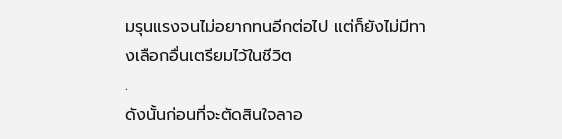มรุนแรงจนไม่อยากทนอีกต่อไป แต่ก็ยังไม่มีทางเลือกอื่นเตรียมไว้ในชีวิต
.
ดังนั้นก่อนที่จะตัดสินใจลาอ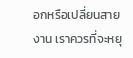อกหรือเปลี่ยนสายงาน เราควรที่จะหยุ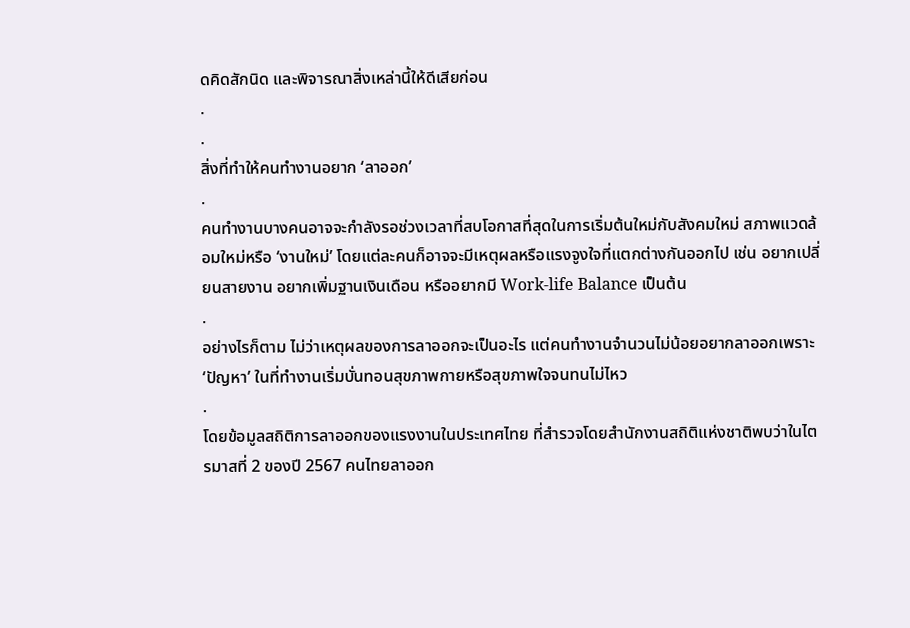ดคิดสักนิด และพิจารณาสิ่งเหล่านี้ให้ดีเสียก่อน
.
.
สิ่งที่ทำให้คนทำงานอยาก ‘ลาออก’
.
คนทำงานบางคนอาจจะกำลังรอช่วงเวลาที่สบโอกาสที่สุดในการเริ่มต้นใหม่กับสังคมใหม่ สภาพแวดล้อมใหม่หรือ ‘งานใหม่’ โดยแต่ละคนก็อาจจะมีเหตุผลหรือแรงจูงใจที่แตกต่างกันออกไป เช่น อยากเปลี่ยนสายงาน อยากเพิ่มฐานเงินเดือน หรืออยากมี Work-life Balance เป็นต้น
.
อย่างไรก็ตาม ไม่ว่าเหตุผลของการลาออกจะเป็นอะไร แต่คนทำงานจำนวนไม่น้อยอยากลาออกเพราะ ‘ปัญหา’ ในที่ทำงานเริ่มบั่นทอนสุขภาพกายหรือสุขภาพใจจนทนไม่ไหว
.
โดยข้อมูลสถิติการลาออกของแรงงานในประเทศไทย ที่สำรวจโดยสำนักงานสถิติแห่งชาติพบว่าในไตรมาสที่ 2 ของปี 2567 คนไทยลาออก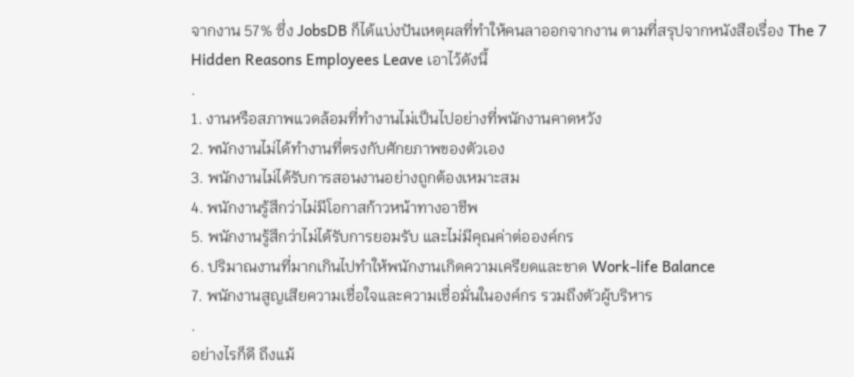จากงาน 57% ซึ่ง JobsDB ก็ได้แบ่งปันเหตุผลที่ทำให้คนลาออกจากงาน ตามที่สรุปจากหนังสือเรื่อง The 7 Hidden Reasons Employees Leave เอาไว้ดังนี้
.
1. งานหรือสภาพแวดล้อมที่ทำงานไม่เป็นไปอย่างที่พนักงานคาดหวัง
2. พนักงานไม่ได้ทำงานที่ตรงกับศักยภาพของตัวเอง
3. พนักงานไม่ได้รับการสอนงานอย่างถูกต้องเหมาะสม
4. พนักงานรู้สึกว่าไม่มีโอกาสก้าวหน้าทางอาชีพ
5. พนักงานรู้สึกว่าไม่ได้รับการยอมรับ และไม่มีคุณค่าต่อองค์กร
6. ปริมาณงานที่มากเกินไปทำให้พนักงานเกิดความเครียดและขาด Work-life Balance
7. พนักงานสูญเสียความเชื่อใจและความเชื่อมั่นในองค์กร รวมถึงตัวผู้บริหาร
.
อย่างไรก็ดี ถึงแม้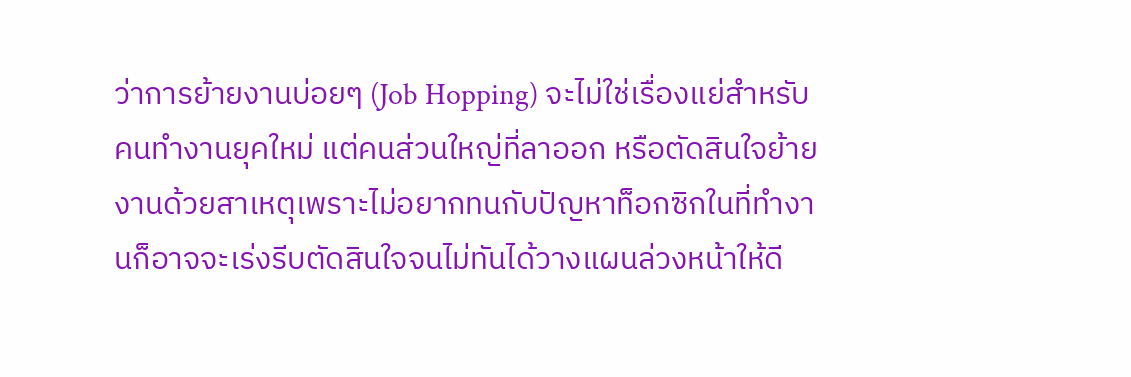ว่าการย้ายงานบ่อยๆ (Job Hopping) จะไม่ใช่เรื่องแย่สำหรับคนทำงานยุคใหม่ แต่คนส่วนใหญ่ที่ลาออก หรือตัดสินใจย้ายงานด้วยสาเหตุเพราะไม่อยากทนกับปัญหาท็อกซิกในที่ทำงานก็อาจจะเร่งรีบตัดสินใจจนไม่ทันได้วางแผนล่วงหน้าให้ดี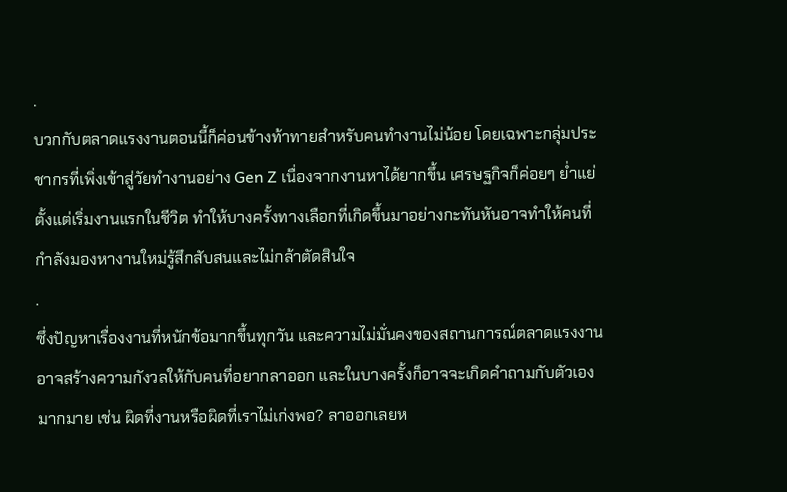.
บวกกับตลาดแรงงานตอนนี้ก็ค่อนข้างท้าทายสำหรับคนทำงานไม่น้อย โดยเฉพาะกลุ่มประชากรที่เพิ่งเข้าสู่วัยทำงานอย่าง Gen Z เนื่องจากงานหาได้ยากขึ้น เศรษฐกิจก็ค่อยๆ ย่ำแย่ตั้งแต่เริ่มงานแรกในชีวิต ทำให้บางครั้งทางเลือกที่เกิดขึ้นมาอย่างกะทันหันอาจทำให้คนที่กำลังมองหางานใหม่รู้สึกสับสนและไม่กล้าตัดสินใจ
.
ซึ่งปัญหาเรื่องงานที่หนักข้อมากขึ้นทุกวัน และความไม่มั่นคงของสถานการณ์ตลาดแรงงานอาจสร้างความกังวลให้กับคนที่อยากลาออก และในบางครั้งก็อาจจะเกิดคำถามกับตัวเองมากมาย เช่น ผิดที่งานหรือผิดที่เราไม่เก่งพอ? ลาออกเลยห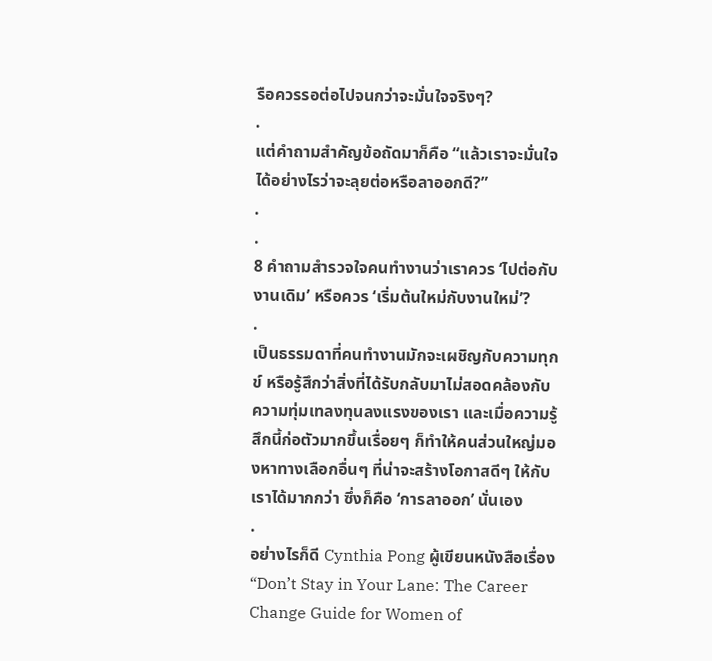รือควรรอต่อไปจนกว่าจะมั่นใจจริงๆ?
.
แต่คำถามสำคัญข้อถัดมาก็คือ “แล้วเราจะมั่นใจได้อย่างไรว่าจะลุยต่อหรือลาออกดี?”
.
.
8 คำถามสำรวจใจคนทำงานว่าเราควร ‘ไปต่อกับงานเดิม’ หรือควร ‘เริ่มต้นใหม่กับงานใหม่’?
.
เป็นธรรมดาที่คนทำงานมักจะเผชิญกับความทุกข์ หรือรู้สึกว่าสิ่งที่ได้รับกลับมาไม่สอดคล้องกับความทุ่มเทลงทุนลงแรงของเรา และเมื่อความรู้สึกนี้ก่อตัวมากขึ้นเรื่อยๆ ก็ทำให้คนส่วนใหญ่มองหาทางเลือกอื่นๆ ที่น่าจะสร้างโอกาสดีๆ ให้กับเราได้มากกว่า ซึ่งก็คือ ‘การลาออก’ นั่นเอง
.
อย่างไรก็ดี Cynthia Pong ผู้เขียนหนังสือเรื่อง “Don’t Stay in Your Lane: The Career Change Guide for Women of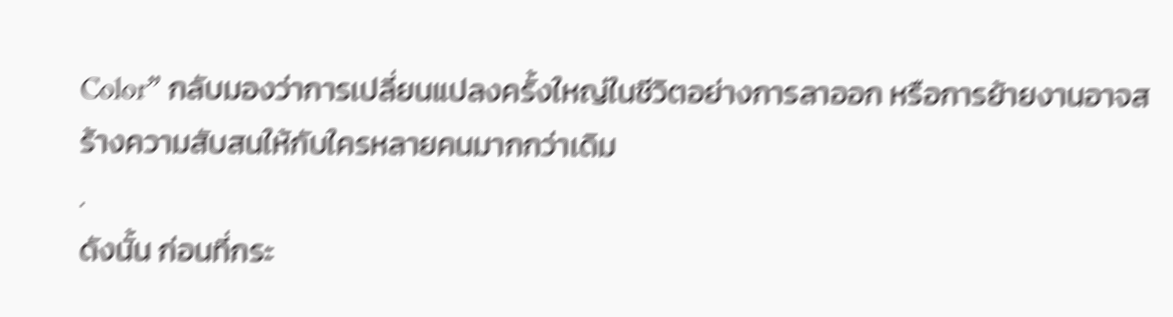Color” กลับมองว่าการเปลี่ยนแปลงครั้งใหญ่ในชีวิตอย่างการลาออก หรือการย้ายงานอาจสร้างความสับสนให้กับใครหลายคนมากกว่าเดิม
.
ดังนั้น ก่อนที่กระ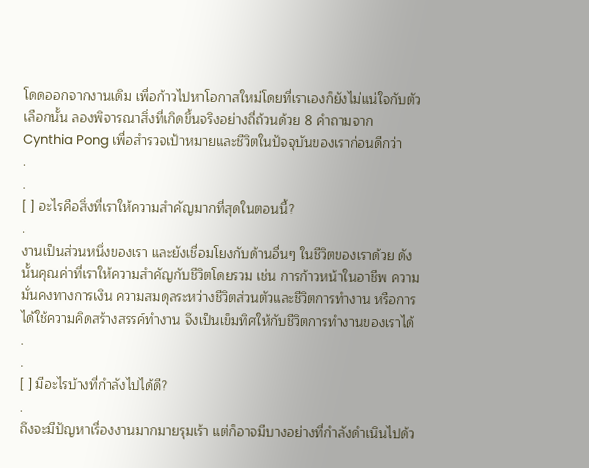โดดออกจากงานเดิม เพื่อก้าวไปหาโอกาสใหม่โดยที่เราเองก็ยังไม่แน่ใจกับตัวเลือกนั้น ลองพิจารณาสิ่งที่เกิดขึ้นจริงอย่างถี่ถ้วนด้วย 8 คำถามจาก Cynthia Pong เพื่อสำรวจเป้าหมายและชีวิตในปัจจุบันของเราก่อนดีกว่า
.
.
[ ] อะไรคือสิ่งที่เราให้ความสำคัญมากที่สุดในตอนนี้?
.
งานเป็นส่วนหนึ่งของเรา และยังเชื่อมโยงกับด้านอื่นๆ ในชีวิตของเราด้วย ดังนั้นคุณค่าที่เราให้ความสำคัญกับชีวิตโดยรวม เช่น การก้าวหน้าในอาชีพ ความมั่นคงทางการเงิน ความสมดุลระหว่างชีวิตส่วนตัวและชีวิตการทำงาน หรือการได้ใช้ความคิดสร้างสรรค์ทำงาน จึงเป็นเข็มทิศให้กับชีวิตการทำงานของเราได้
.
.
[ ] มีอะไรบ้างที่กำลังไปได้ดี?
.
ถึงจะมีปัญหาเรื่องงานมากมายรุมเร้า แต่ก็อาจมีบางอย่างที่กำลังดำเนินไปด้ว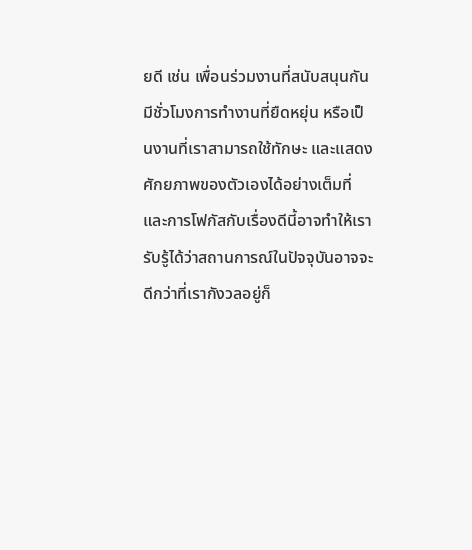ยดี เช่น เพื่อนร่วมงานที่สนับสนุนกัน มีชั่วโมงการทำงานที่ยืดหยุ่น หรือเป็นงานที่เราสามารถใช้ทักษะ และแสดงศักยภาพของตัวเองได้อย่างเต็มที่ และการโฟกัสกับเรื่องดีนี้อาจทำให้เรารับรู้ได้ว่าสถานการณ์ในปัจจุบันอาจจะดีกว่าที่เรากังวลอยู่ก็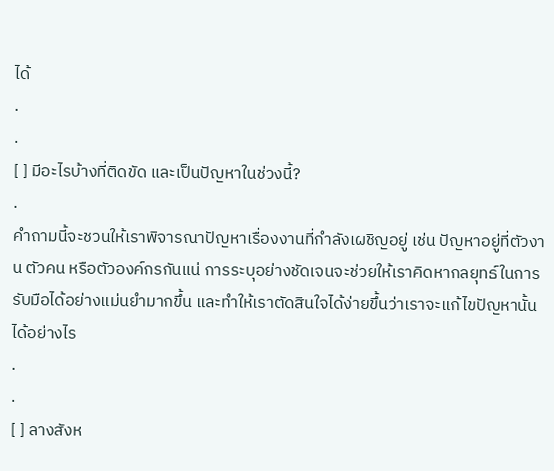ได้
.
.
[ ] มีอะไรบ้างที่ติดขัด และเป็นปัญหาในช่วงนี้?
.
คำถามนี้จะชวนให้เราพิจารณาปัญหาเรื่องงานที่กำลังเผชิญอยู่ เช่น ปัญหาอยู่ที่ตัวงาน ตัวคน หรือตัวองค์กรกันแน่ การระบุอย่างชัดเจนจะช่วยให้เราคิดหากลยุทธ์ในการรับมือได้อย่างแม่นยำมากขึ้น และทำให้เราตัดสินใจได้ง่ายขึ้นว่าเราจะแก้ไขปัญหานั้นได้อย่างไร
.
.
[ ] ลางสังห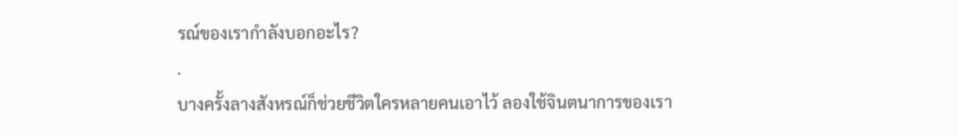รณ์ของเรากำลังบอกอะไร?
.
บางครั้งลางสังหรณ์ก็ช่วยชีวิตใครหลายคนเอาไว้ ลองใช้จินตนาการของเรา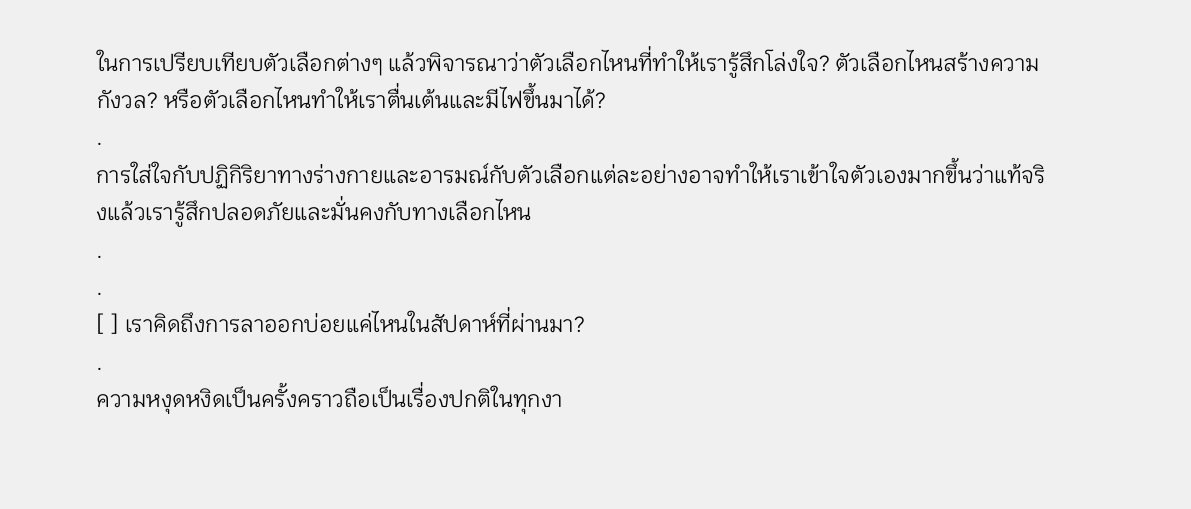ในการเปรียบเทียบตัวเลือกต่างๆ แล้วพิจารณาว่าตัวเลือกไหนที่ทำให้เรารู้สึกโล่งใจ? ตัวเลือกไหนสร้างความกังวล? หรือตัวเลือกไหนทำให้เราตื่นเต้นและมีไฟขึ้นมาได้?
.
การใส่ใจกับปฏิกิริยาทางร่างกายและอารมณ์กับตัวเลือกแต่ละอย่างอาจทำให้เราเข้าใจตัวเองมากขึ้นว่าแท้จริงแล้วเรารู้สึกปลอดภัยและมั่นคงกับทางเลือกไหน
.
.
[ ] เราคิดถึงการลาออกบ่อยแค่ไหนในสัปดาห์ที่ผ่านมา?
.
ความหงุดหงิดเป็นครั้งคราวถือเป็นเรื่องปกติในทุกงา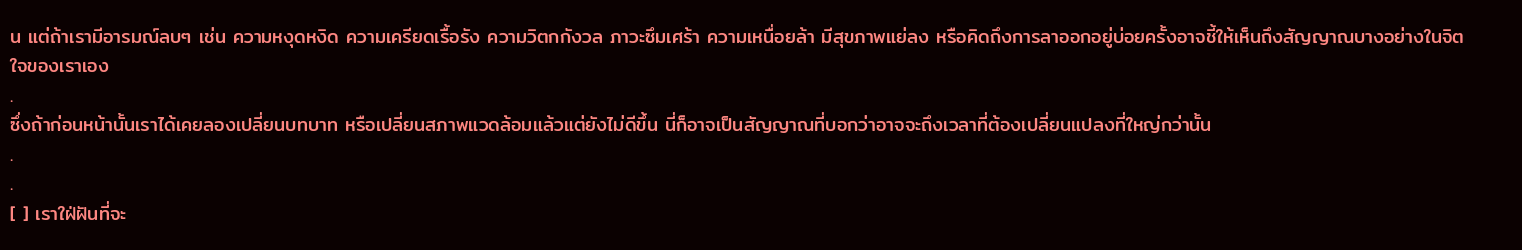น แต่ถ้าเรามีอารมณ์ลบๆ เช่น ความหงุดหงิด ความเครียดเรื้อรัง ความวิตกกังวล ภาวะซึมเศร้า ความเหนื่อยล้า มีสุขภาพแย่ลง หรือคิดถึงการลาออกอยู่บ่อยครั้งอาจชี้ให้เห็นถึงสัญญาณบางอย่างในจิตใจของเราเอง
.
ซึ่งถ้าก่อนหน้านั้นเราได้เคยลองเปลี่ยนบทบาท หรือเปลี่ยนสภาพแวดล้อมแล้วแต่ยังไม่ดีขึ้น นี่ก็อาจเป็นสัญญาณที่บอกว่าอาจจะถึงเวลาที่ต้องเปลี่ยนแปลงที่ใหญ่กว่านั้น
.
.
[ ] เราใฝ่ฝันที่จะ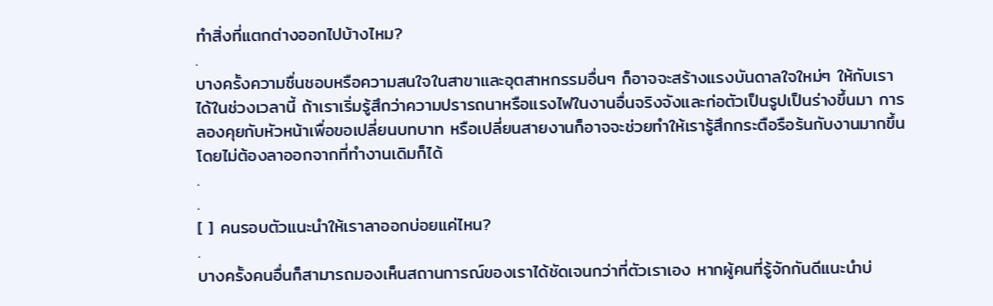ทำสิ่งที่แตกต่างออกไปบ้างไหม?
.
บางครั้งความชื่นชอบหรือความสนใจในสาขาและอุตสาหกรรมอื่นๆ ก็อาจจะสร้างแรงบันดาลใจใหม่ๆ ให้กับเราได้ในช่วงเวลานี้ ถ้าเราเริ่มรู้สึกว่าความปรารถนาหรือแรงไฟในงานอื่นจริงจังและก่อตัวเป็นรูปเป็นร่างขึ้นมา การลองคุยกับหัวหน้าเพื่อขอเปลี่ยนบทบาท หรือเปลี่ยนสายงานก็อาจจะช่วยทำให้เรารู้สึกกระตือรือร้นกับงานมากขึ้น โดยไม่ต้องลาออกจากที่ทำงานเดิมก็ได้
.
.
[ ] คนรอบตัวแนะนำให้เราลาออกบ่อยแค่ไหน?
.
บางครั้งคนอื่นก็สามารถมองเห็นสถานการณ์ของเราได้ชัดเจนกว่าที่ตัวเราเอง หากผู้คนที่รู้จักกันดีแนะนำบ่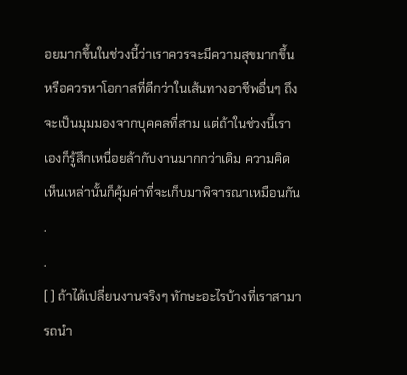อยมากขึ้นในช่วงนี้ว่าเราควรจะมีความสุขมากขึ้น หรือควรหาโอกาสที่ดีกว่าในเส้นทางอาชีพอื่นๆ ถึงจะเป็นมุมมองจากบุคคลที่สาม แต่ถ้าในช่วงนี้เราเองก็รู้สึกเหนื่อยล้ากับงานมากกว่าเดิม ความคิดเห็นเหล่านั้นก็คุ้มค่าที่จะเก็บมาพิจารณาเหมือนกัน
.
.
[ ] ถ้าได้เปลี่ยนงานจริงๆ ทักษะอะไรบ้างที่เราสามารถนำ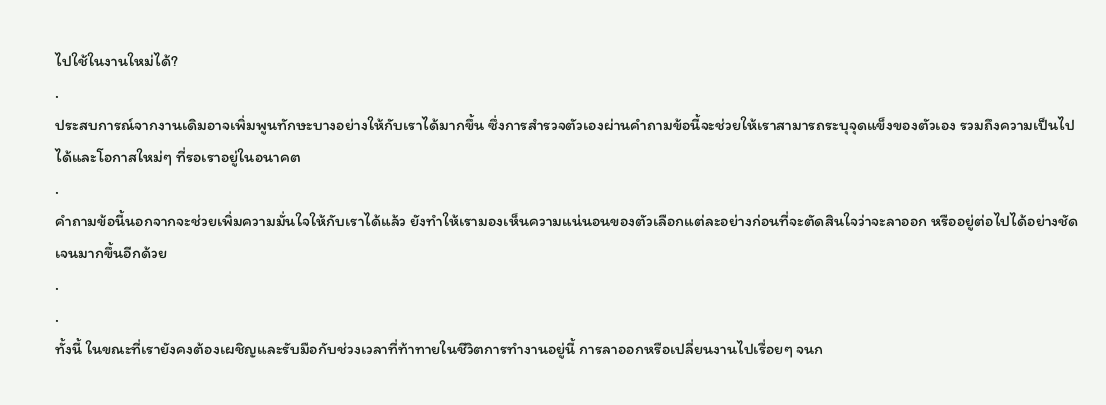ไปใช้ในงานใหม่ได้?
.
ประสบการณ์จากงานเดิมอาจเพิ่มพูนทักษะบางอย่างให้กับเราได้มากขึ้น ซึ่งการสำรวจตัวเองผ่านคำถามข้อนี้จะช่วยให้เราสามารถระบุจุดแข็งของตัวเอง รวมถึงความเป็นไปได้และโอกาสใหม่ๆ ที่รอเราอยู่ในอนาคต
.
คำถามข้อนี้นอกจากจะช่วยเพิ่มความมั่นใจให้กับเราได้แล้ว ยังทำให้เรามองเห็นความแน่นอนของตัวเลือกแต่ละอย่างก่อนที่จะตัดสินใจว่าจะลาออก หรืออยู่ต่อไปได้อย่างชัดเจนมากขึ้นอีกด้วย
.
.
ทั้งนี้ ในขณะที่เรายังคงต้องเผชิญและรับมือกับช่วงเวลาที่ท้าทายในชีวิตการทำงานอยู่นี้ การลาออกหรือเปลี่ยนงานไปเรื่อยๆ จนก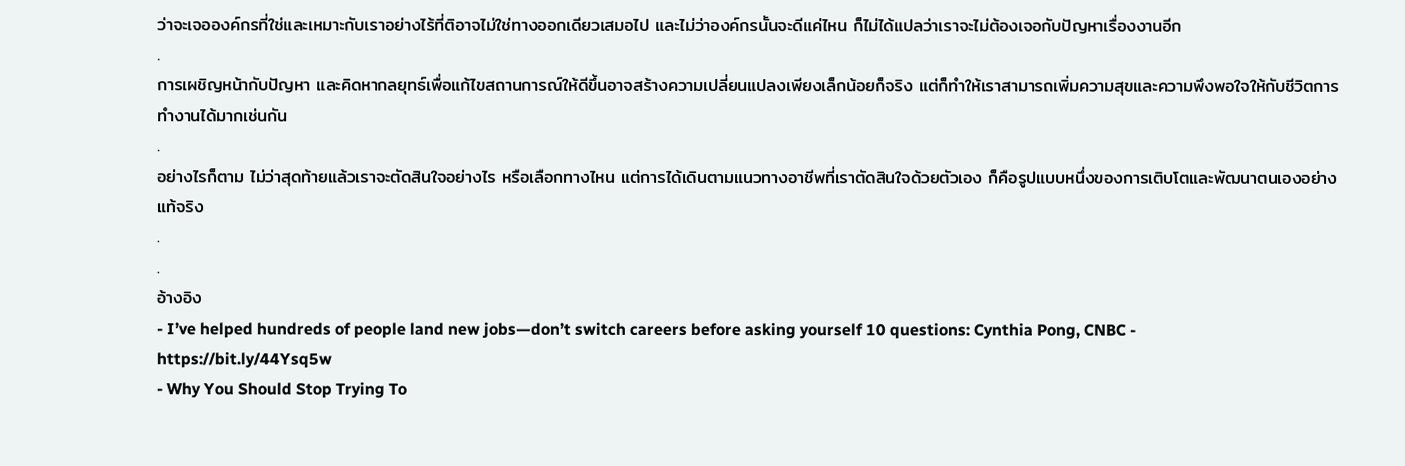ว่าจะเจอองค์กรที่ใช่และเหมาะกับเราอย่างไร้ที่ติอาจไม่ใช่ทางออกเดียวเสมอไป และไม่ว่าองค์กรนั้นจะดีแค่ไหน ก็ไม่ได้แปลว่าเราจะไม่ต้องเจอกับปัญหาเรื่องงานอีก
.
การเผชิญหน้ากับปัญหา และคิดหากลยุทธ์เพื่อแก้ไขสถานการณ์ให้ดีขึ้นอาจสร้างความเปลี่ยนแปลงเพียงเล็กน้อยก็จริง แต่ก็ทำให้เราสามารถเพิ่มความสุขและความพึงพอใจให้กับชีวิตการทำงานได้มากเช่นกัน
.
อย่างไรก็ตาม ไม่ว่าสุดท้ายแล้วเราจะตัดสินใจอย่างไร หรือเลือกทางไหน แต่การได้เดินตามแนวทางอาชีพที่เราตัดสินใจด้วยตัวเอง ก็คือรูปแบบหนึ่งของการเติบโตและพัฒนาตนเองอย่างแท้จริง
.
.
อ้างอิง
- I’ve helped hundreds of people land new jobs—don’t switch careers before asking yourself 10 questions: Cynthia Pong, CNBC - https://bit.ly/44Ysq5w
- Why You Should Stop Trying To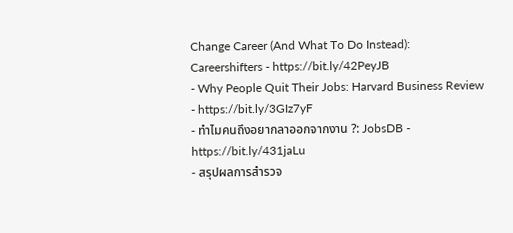Change Career (And What To Do Instead): Careershifters - https://bit.ly/42PeyJB
- Why People Quit Their Jobs: Harvard Business Review - https://bit.ly/3GIz7yF
- ทำไมคนถึงอยากลาออกจากงาน ?: JobsDB - https://bit.ly/431jaLu
- สรุปผลการสำรวจ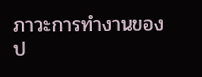ภาวะการทำงานของป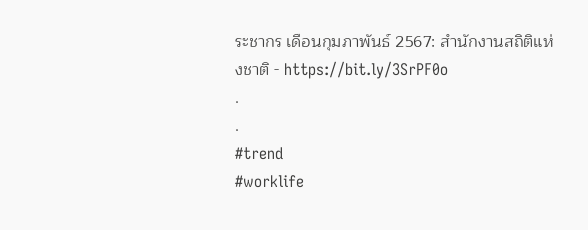ระชากร เดือนกุมภาพันธ์ 2567: สำนักงานสถิติแห่งชาติ - https://bit.ly/3SrPF0o
.
.
#trend
#worklife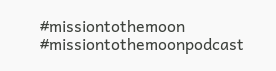#missiontothemoon
#missiontothemoonpodcast